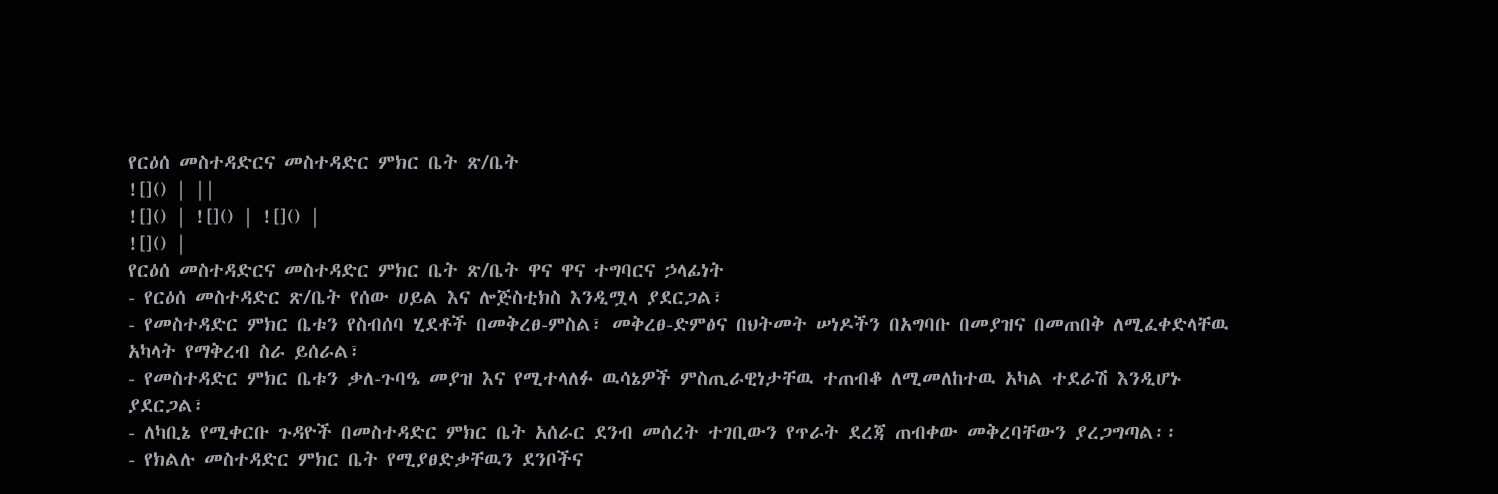የርዕሰ መስተዳድርና መስተዳድር ምክር ቤት ጽ/ቤት
![]() | ||
![]() | ![]() | ![]() |
![]() |
የርዕሰ መስተዳድርና መስተዳድር ምክር ቤት ጽ/ቤት ዋና ዋና ተግባርና ኃላፊነት
- የርዕሰ መስተዳድር ጽ/ቤት የሰው ሀይል እና ሎጅስቲክስ እንዲሟላ ያደርጋል፣
- የመስተዳድር ምክር ቤቱን የስብሰባ ሂደቶች በመቅረፀ-ምስል፣ መቅረፀ-ድምፅና በህትመት ሠነዶችን በአግባቡ በመያዝና በመጠበቅ ለሚፈቀድላቸዉ አካላት የማቅረብ ስራ ይሰራል፣
- የመስተዳድር ምክር ቤቱን ቃለ-ጉባዔ መያዝ እና የሚተላለፉ ዉሳኔዎች ምስጢራዊነታቸዉ ተጠብቆ ለሚመለከተዉ አካል ተደራሽ እንዲሆኑ ያደርጋል፣
- ለካቢኔ የሚቀርቡ ጉዳዮች በመስተዳድር ምክር ቤት አሰራር ደንብ መሰረት ተገቢውን የጥራት ደረጃ ጠብቀው መቅረባቸውን ያረጋግጣል፡፡
- የክልሉ መስተዳድር ምክር ቤት የሚያፀድቃቸዉን ደንቦችና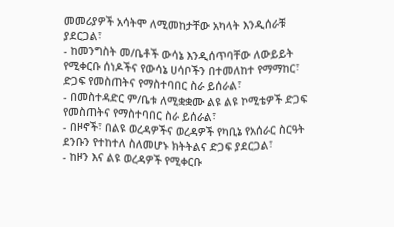መመሪያዎች አሳትሞ ለሚመከታቸው አካላት እንዲሰራቹ ያደርጋል፣
- ከመንግስት መ/ቤቶች ውሳኔ እንዲሰጥባቸው ለውይይት የሚቀርቡ ሰነዶችና የውሳኔ ሀሳቦችን በተመለከተ የማማከር፣ ድጋፍ የመስጠትና የማስተባበር ስራ ይሰራል፣
- በመስተዳድር ም/ቤቱ ለሚቋቋሙ ልዩ ልዩ ኮሚቴዎች ድጋፍ የመስጠትና የማስተባበር ስራ ይሰራል፣
- በዞኖች፣ በልዩ ወረዳዎችና ወረዳዎች የካቢኔ የአሰራር ስርዓት ደንቡን የተከተለ ስለመሆኑ ክትትልና ድጋፍ ያደርጋል፣
- ከዞን እና ልዩ ወረዳዎች የሚቀርቡ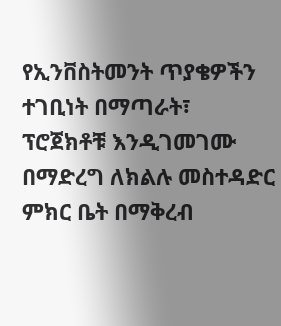የኢንቨስትመንት ጥያቄዎችን ተገቢነት በማጣራት፣ ፕሮጀክቶቹ እንዲገመገሙ በማድረግ ለክልሉ መስተዳድር ምክር ቤት በማቅረብ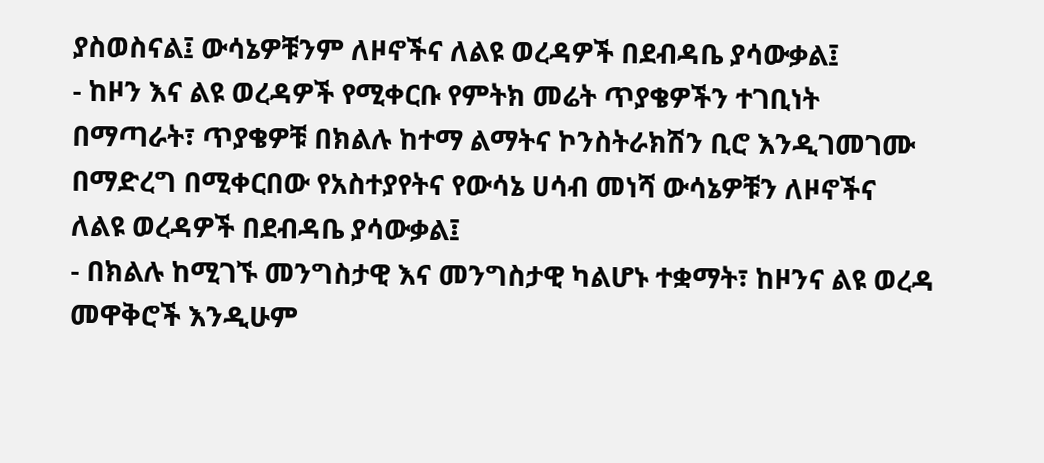ያስወስናል፤ ውሳኔዎቹንም ለዞኖችና ለልዩ ወረዳዎች በደብዳቤ ያሳውቃል፤
- ከዞን እና ልዩ ወረዳዎች የሚቀርቡ የምትክ መሬት ጥያቄዎችን ተገቢነት በማጣራት፣ ጥያቄዎቹ በክልሉ ከተማ ልማትና ኮንስትራክሽን ቢሮ እንዲገመገሙ በማድረግ በሚቀርበው የአስተያየትና የውሳኔ ሀሳብ መነሻ ውሳኔዎቹን ለዞኖችና ለልዩ ወረዳዎች በደብዳቤ ያሳውቃል፤
- በክልሉ ከሚገኙ መንግስታዊ እና መንግስታዊ ካልሆኑ ተቋማት፣ ከዞንና ልዩ ወረዳ መዋቅሮች እንዲሁም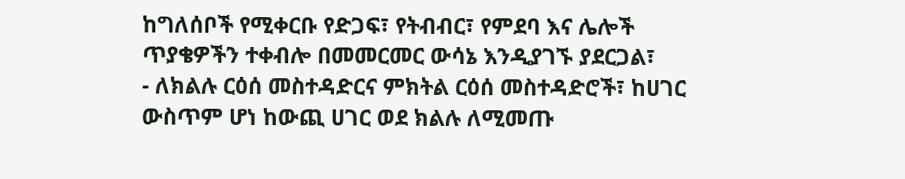ከግለሰቦች የሚቀርቡ የድጋፍ፣ የትብብር፣ የምደባ እና ሌሎች ጥያቄዎችን ተቀብሎ በመመርመር ውሳኔ እንዲያገኙ ያደርጋል፣
- ለክልሉ ርዕሰ መስተዳድርና ምክትል ርዕሰ መስተዳድሮች፣ ከሀገር ውስጥም ሆነ ከውጪ ሀገር ወደ ክልሉ ለሚመጡ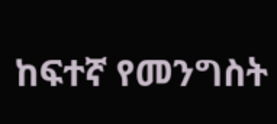ከፍተኛ የመንግስት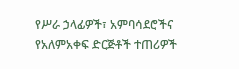የሥራ ኃላፊዎች፣ አምባሳደሮችና የአለምአቀፍ ድርጅቶች ተጠሪዎች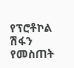የፕሮቶኮል ሽፋን የመስጠት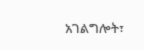አገልግሎት፣